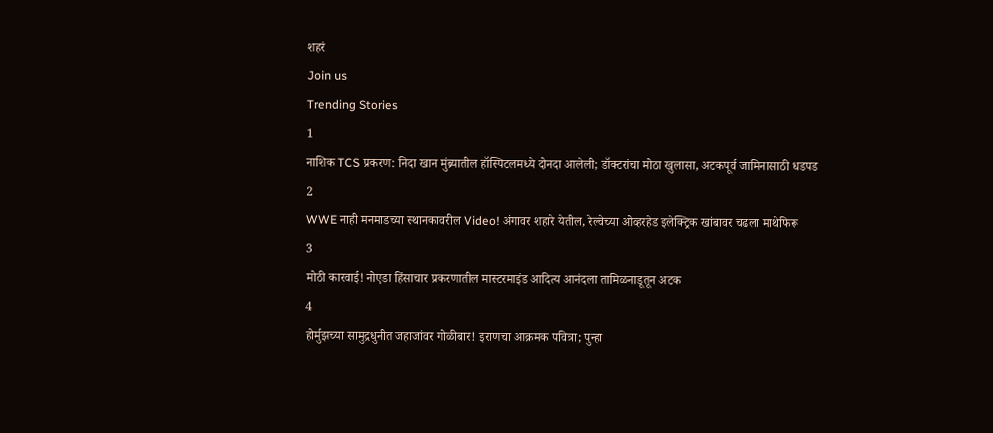शहरं
Join us
Trending Stories
1
नाशिक TCS प्रकरण: निदा खान मुंब्र्यातील हॉस्पिटलमध्ये दोनदा आलेली; डॉक्टरांचा मोठा खुलासा, अटकपूर्व जामिनासाठी धडपड
2
WWE नाही मनमाडच्या स्थानकावरील Video! अंगावर शहारे येतील, रेल्वेच्या ओव्हरहेड इलेक्ट्रिक खांबावर चढला माथेफिरू
3
मोठी कारवाई! नोएडा हिंसाचार प्रकरणातील मास्टरमाइंड आदित्य आनंदला तामिळनाडूतून अटक
4
होर्मुझच्या सामुद्रधुनीत जहाजांवर गोळीबार! इराणचा आक्रमक पवित्रा; पुन्हा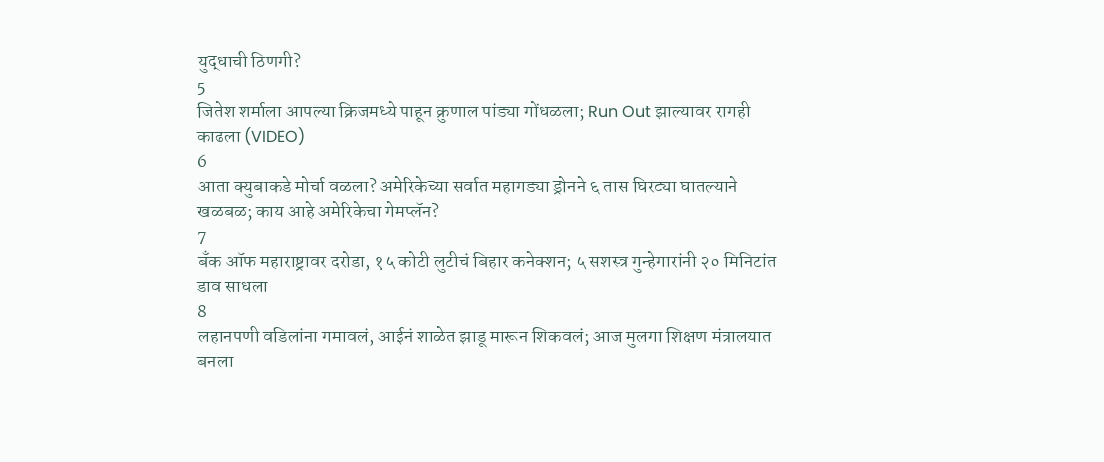युद्धाची ठिणगी?
5
जितेश शर्माला आपल्या क्रिजमध्ये पाहून क्रुणाल पांड्या गोंधळला; Run Out झाल्यावर रागही काढला (VIDEO)
6
आता क्युबाकडे मोर्चा वळला? अमेरिकेच्या सर्वात महागड्या ड्रोनने ६ तास घिरट्या घातल्याने खळबळ; काय आहे अमेरिकेचा गेमप्लॅन?
7
बँक ऑफ महाराष्ट्रावर दरोडा, १५ कोटी लुटीचं बिहार कनेक्शन; ५ सशस्त्र गुन्हेगारांनी २० मिनिटांत डाव साधला
8
लहानपणी वडिलांना गमावलं, आईनं शाळेत झाडू मारून शिकवलं; आज मुलगा शिक्षण मंत्रालयात बनला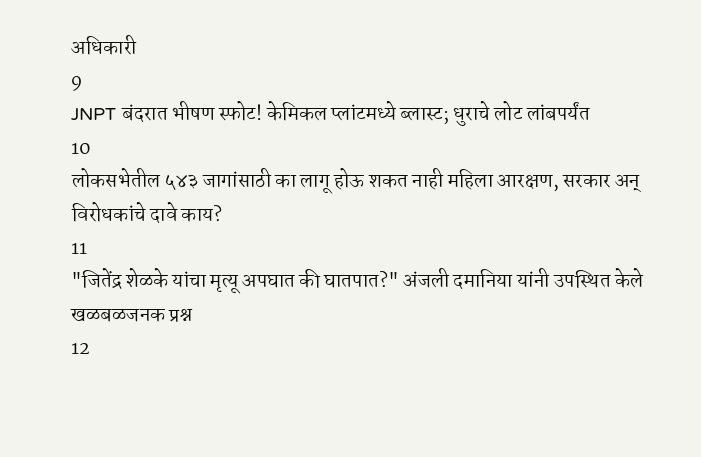अधिकारी
9
JNPT बंदरात भीषण स्फोट! केमिकल प्लांटमध्ये ब्लास्ट; धुराचे लोट लांबपर्यंत
10
लोकसभेतील ५४३ जागांसाठी का लागू होऊ शकत नाही महिला आरक्षण, सरकार अन् विरोधकांचे दावे काय?
11
"जितेंद्र शेळके यांचा मृत्यू अपघात की घातपात?" अंजली दमानिया यांनी उपस्थित केले खळबळजनक प्रश्न
12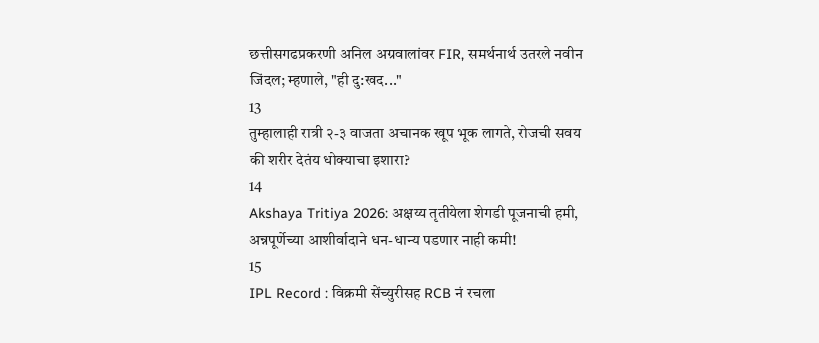छत्तीसगढप्रकरणी अनिल अग्रवालांवर FIR, समर्थनार्थ उतरले नवीन जिंदल; म्हणाले, "ही दु:खद..."
13
तुम्हालाही रात्री २-३ वाजता अचानक खूप भूक लागते, रोजची सवय की शरीर देतंय धोक्याचा इशारा?
14
Akshaya Tritiya 2026: अक्षय्य तृतीयेला शेगडी पूजनाची हमी, अन्नपूर्णेच्या आशीर्वादाने धन-धान्य पडणार नाही कमी!
15
IPL Record : विक्रमी सेंच्युरीसह RCB नं रचला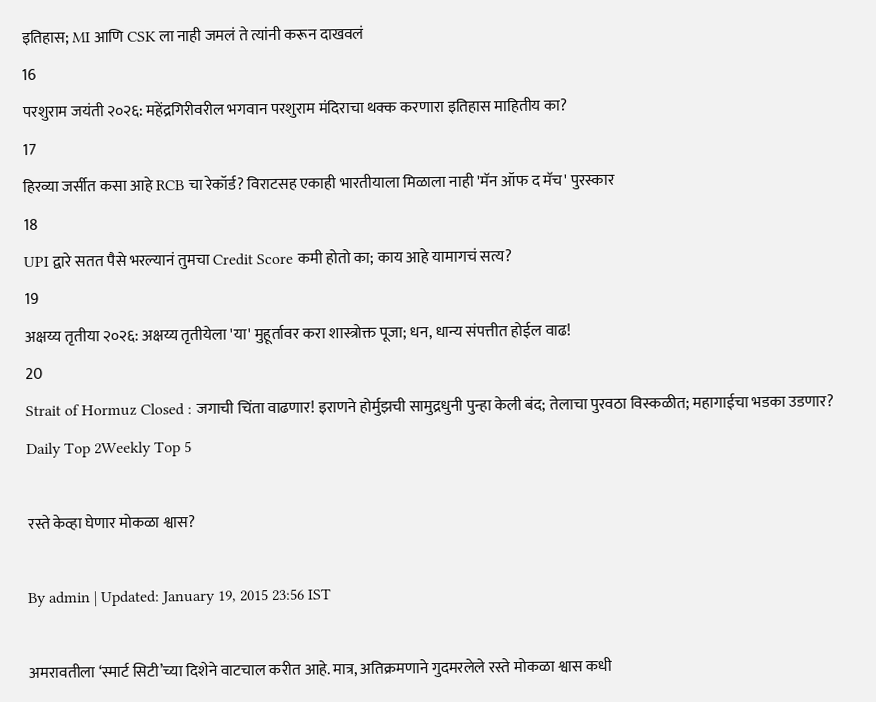इतिहास; MI आणि CSK ला नाही जमलं ते त्यांनी करून दाखवलं
16
परशुराम जयंती २०२६: महेंद्रगिरीवरील भगवान परशुराम मंदिराचा थक्क करणारा इतिहास माहितीय का?
17
हिरव्या जर्सीत कसा आहे RCB चा रेकॉर्ड? विराटसह एकाही भारतीयाला मिळाला नाही 'मॅन ऑफ द मॅच' पुरस्कार
18
UPI द्वारे सतत पैसे भरल्यानं तुमचा Credit Score कमी होतो का; काय आहे यामागचं सत्य?
19
अक्षय्य तृतीया २०२६: अक्षय्य तृतीयेला 'या' मुहूर्तावर करा शास्त्रोक्त पूजा; धन, धान्य संपत्तीत होईल वाढ!
20
Strait of Hormuz Closed : जगाची चिंता वाढणार! इराणने होर्मुझची सामुद्रधुनी पुन्हा केली बंद; तेलाचा पुरवठा विस्कळीत; महागाईचा भडका उडणार?
Daily Top 2Weekly Top 5

रस्ते केव्हा घेणार मोकळा श्वास?

By admin | Updated: January 19, 2015 23:56 IST

अमरावतीला ‘स्मार्ट सिटी’च्या दिशेने वाटचाल करीत आहे. मात्र, अतिक्रमणाने गुदमरलेले रस्ते मोकळा श्वास कधी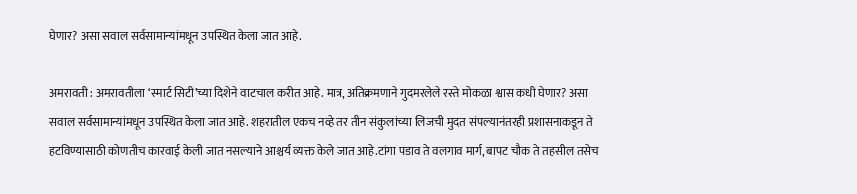घेणार? असा सवाल सर्वसामान्यांमधून उपस्थित केला जात आहे.

अमरावती : अमरावतीला ‘स्मार्ट सिटी’च्या दिशेने वाटचाल करीत आहे. मात्र, अतिक्रमणाने गुदमरलेले रस्ते मोकळा श्वास कधी घेणार? असा सवाल सर्वसामान्यांमधून उपस्थित केला जात आहे. शहरातील एकच नव्हे तर तीन संकुलांच्या लिजची मुदत संपल्यानंतरही प्रशासनाकडून ते हटविण्यासाठी कोणतीच कारवाई केली जात नसल्याने आश्चर्य व्यक्त केले जात आहे.टांगा पडाव ते वलगाव मार्ग, बापट चौक ते तहसील तसेच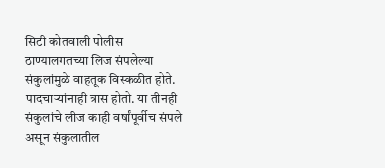सिटी कोतवाली पोलीस ठाण्यालगतच्या लिज संपलेल्या संकुलांमुळे वाहतूक विस्कळीत होते. पादचाऱ्यांनाही त्रास होतो. या तीनही संकुलांचे लीज काही वर्षांपूर्वीच संपले असून संकुलातील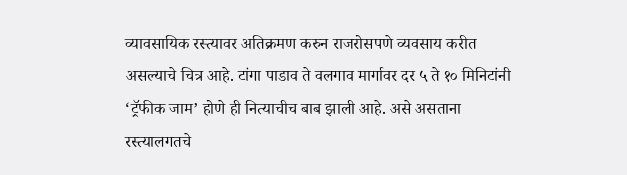व्यावसायिक रस्त्यावर अतिक्रमण करुन राजरोसपणे व्यवसाय करीत असल्याचे चित्र आहे. टांगा पाडाव ते वलगाव मार्गावर दर ५ ते १० मिनिटांनी ‘ट्रॅफीक जाम’ होणे ही नित्याचीच बाब झाली आहे. असे असताना रस्त्यालगतचे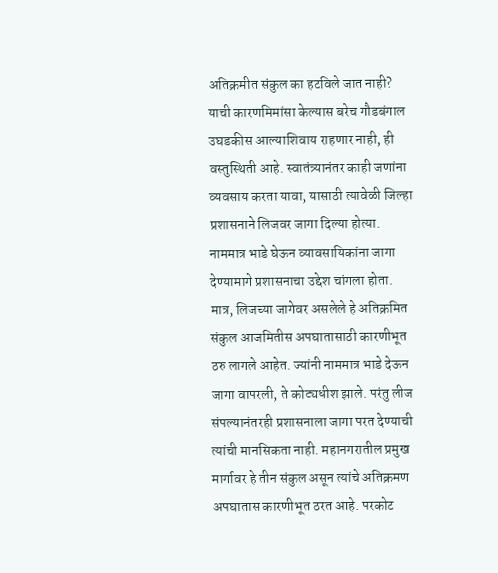अतिक्रमीत संकुल का हटविले जात नाही? याची कारणमिमांसा केल्यास बरेच गौडबंगाल उघडकीस आल्याशिवाय राहणार नाही, ही वस्तुस्थिती आहे. स्वातंत्र्यानंतर काही जणांना व्यवसाय करता यावा, यासाठी त्यावेळी जिल्हा प्रशासनाने लिजवर जागा दिल्या होत्या. नाममात्र भाडे घेऊन व्यावसायिकांना जागा देण्यामागे प्रशासनाचा उद्देश चांगला होता. मात्र, लिजच्या जागेवर असलेले हे अतिक्रमित संकुल आजमितीस अपघातासाठी कारणीभूत ठरु लागले आहेत. ज्यांनी नाममात्र भाडे देऊन जागा वापरली, ते कोट्यधीश झाले. परंतु लीज संपल्यानंतरही प्रशासनाला जागा परत देण्याची त्यांची मानसिकता नाही. महानगरातील प्रमुख मार्गावर हे तीन संकुल असून त्यांचे अतिक्रमण अपघातास कारणीभूत ठरत आहे. परकोट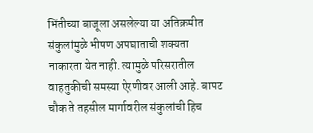भिंतीच्या बाजूला असलेल्या या अतिक्रमीत संकुलांमुळे भीषण अपघाताची शक्यता नाकारता येत नाही. त्यामुळे परिसरातील वाहतुकीची समस्या ऐरणीवर आली आहे. बापट चौक ते तहसील मार्गावरील संकुलांची हिच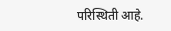परिस्थिती आहे.